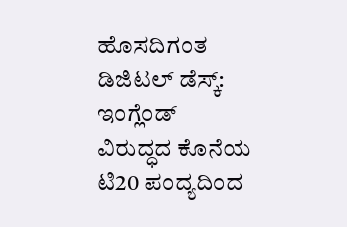ಹೊಸದಿಗಂತ ಡಿಜಿಟಲ್ ಡೆಸ್ಕ್:
ಇಂಗ್ಲೆಂಡ್ ವಿರುದ್ಧದ ಕೊನೆಯ ಟಿ20 ಪಂದ್ಯದಿಂದ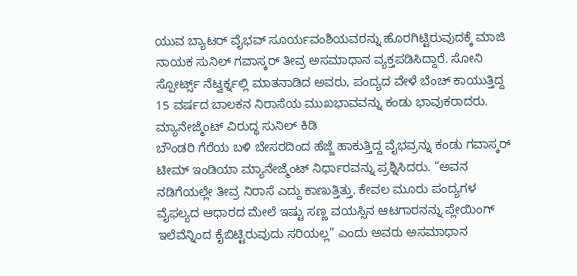ಯುವ ಬ್ಯಾಟರ್ ವೈಭವ್ ಸೂರ್ಯವಂಶಿಯವರನ್ನು ಹೊರಗಿಟ್ಟಿರುವುದಕ್ಕೆ ಮಾಜಿ ನಾಯಕ ಸುನಿಲ್ ಗವಾಸ್ಕರ್ ತೀವ್ರ ಅಸಮಾಧಾನ ವ್ಯಕ್ತಪಡಿಸಿದ್ದಾರೆ. ಸೋನಿ ಸ್ಪೋರ್ಟ್ಸ್ ನೆಟ್ವರ್ಕ್ನಲ್ಲಿ ಮಾತನಾಡಿದ ಅವರು, ಪಂದ್ಯದ ವೇಳೆ ಬೆಂಚ್ ಕಾಯುತ್ತಿದ್ದ 15 ವರ್ಷದ ಬಾಲಕನ ನಿರಾಸೆಯ ಮುಖಭಾವವನ್ನು ಕಂಡು ಭಾವುಕರಾದರು.
ಮ್ಯಾನೇಜ್ಮೆಂಟ್ ವಿರುದ್ಧ ಸುನಿಲ್ ಕಿಡಿ
ಬೌಂಡರಿ ಗೆರೆಯ ಬಳಿ ಬೇಸರದಿಂದ ಹೆಜ್ಜೆ ಹಾಕುತ್ತಿದ್ದ ವೈಭವ್ರನ್ನು ಕಂಡು ಗವಾಸ್ಕರ್ ಟೀಮ್ ಇಂಡಿಯಾ ಮ್ಯಾನೇಜ್ಮೆಂಟ್ ನಿರ್ಧಾರವನ್ನು ಪ್ರಶ್ನಿಸಿದರು. “ಅವನ ನಡಿಗೆಯಲ್ಲೇ ತೀವ್ರ ನಿರಾಸೆ ಎದ್ದು ಕಾಣುತ್ತಿತ್ತು. ಕೇವಲ ಮೂರು ಪಂದ್ಯಗಳ ವೈಫಲ್ಯದ ಆಧಾರದ ಮೇಲೆ ಇಷ್ಟು ಸಣ್ಣ ವಯಸ್ಸಿನ ಆಟಗಾರನನ್ನು ಪ್ಲೇಯಿಂಗ್ ಇಲೆವೆನ್ನಿಂದ ಕೈಬಿಟ್ಟಿರುವುದು ಸರಿಯಲ್ಲ” ಎಂದು ಅವರು ಅಸಮಾಧಾನ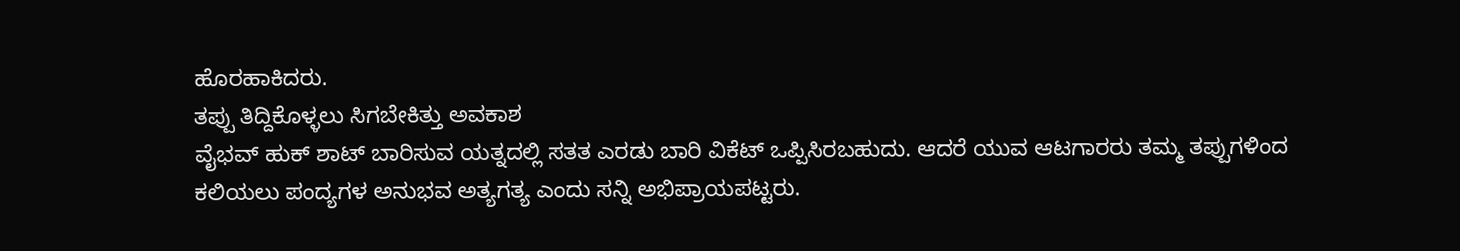ಹೊರಹಾಕಿದರು.
ತಪ್ಪು ತಿದ್ದಿಕೊಳ್ಳಲು ಸಿಗಬೇಕಿತ್ತು ಅವಕಾಶ
ವೈಭವ್ ಹುಕ್ ಶಾಟ್ ಬಾರಿಸುವ ಯತ್ನದಲ್ಲಿ ಸತತ ಎರಡು ಬಾರಿ ವಿಕೆಟ್ ಒಪ್ಪಿಸಿರಬಹುದು. ಆದರೆ ಯುವ ಆಟಗಾರರು ತಮ್ಮ ತಪ್ಪುಗಳಿಂದ ಕಲಿಯಲು ಪಂದ್ಯಗಳ ಅನುಭವ ಅತ್ಯಗತ್ಯ ಎಂದು ಸನ್ನಿ ಅಭಿಪ್ರಾಯಪಟ್ಟರು.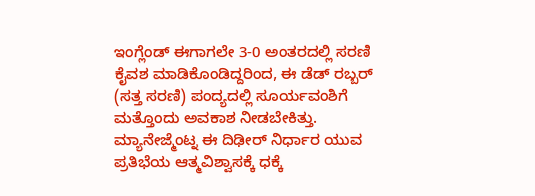ಇಂಗ್ಲೆಂಡ್ ಈಗಾಗಲೇ 3-0 ಅಂತರದಲ್ಲಿ ಸರಣಿ ಕೈವಶ ಮಾಡಿಕೊಂಡಿದ್ದರಿಂದ, ಈ ಡೆಡ್ ರಬ್ಬರ್ (ಸತ್ತ ಸರಣಿ) ಪಂದ್ಯದಲ್ಲಿ ಸೂರ್ಯವಂಶಿಗೆ ಮತ್ತೊಂದು ಅವಕಾಶ ನೀಡಬೇಕಿತ್ತು. ಮ್ಯಾನೇಜ್ಮೆಂಟ್ನ ಈ ದಿಢೀರ್ ನಿರ್ಧಾರ ಯುವ ಪ್ರತಿಭೆಯ ಆತ್ಮವಿಶ್ವಾಸಕ್ಕೆ ಧಕ್ಕೆ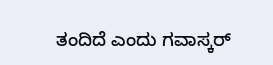ತಂದಿದೆ ಎಂದು ಗವಾಸ್ಕರ್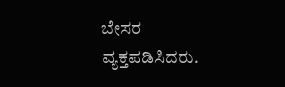ಬೇಸರ ವ್ಯಕ್ತಪಡಿಸಿದರು.